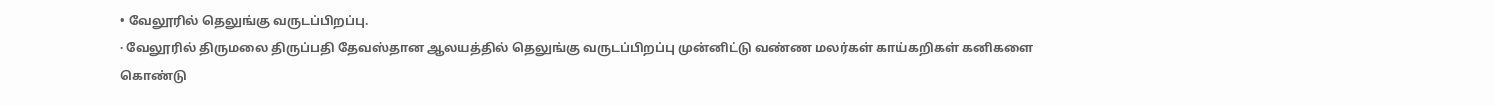• வேலூரில் தெலுங்கு வருடப்பிறப்பு.
· வேலூரில் திருமலை திருப்பதி தேவஸ்தான ஆலயத்தில் தெலுங்கு வருடப்பிறப்பு முன்னிட்டு வண்ண மலர்கள் காய்கறிகள் கனிகளை கொண்டு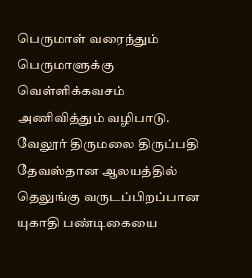பெருமாள் வரைந்தும் பெருமாளுக்கு வெள்ளிக்கவசம் அணிவித்தும் வழிபாடு.
வேலூர் திருமலை திருப்பதி தேவஸ்தான ஆலயத்தில் தெலுங்கு வருடப்பிறப்பான யுகாதி பண்டிகையை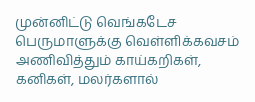முன்னிட்டு வெங்கடேச பெருமாளுக்கு வெள்ளிக்கவசம் அணிவித்தும் காய்கறிகள், கனிகள், மலர்களால்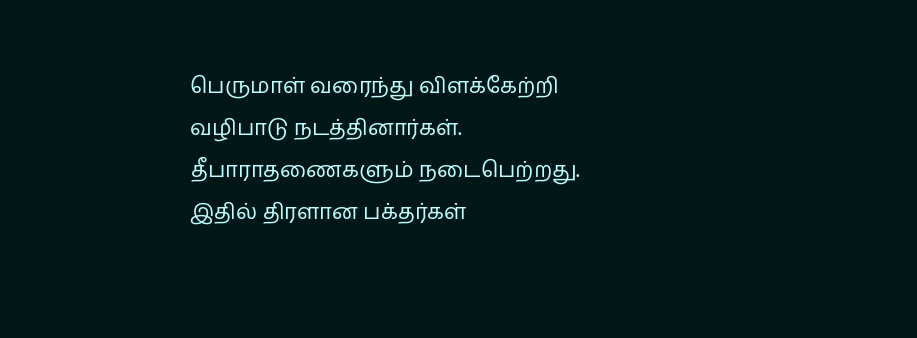பெருமாள் வரைந்து விளக்கேற்றி வழிபாடு நடத்தினார்கள். தீபாராதணைகளும் நடைபெற்றது. இதில் திரளான பக்தர்கள்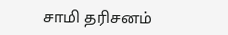சாமி தரிசனம்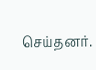செய்தனர்.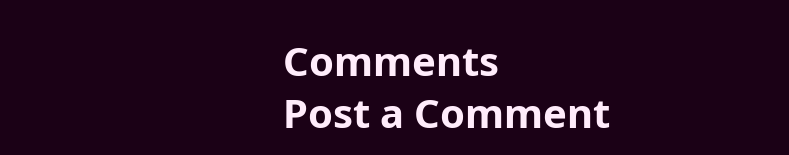Comments
Post a Comment